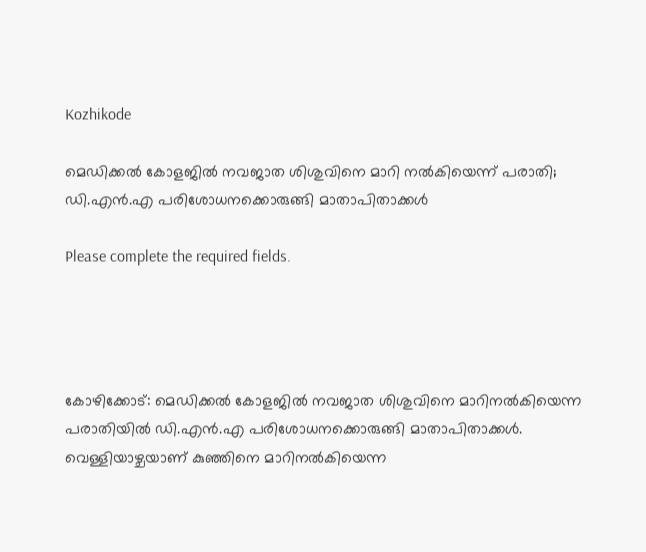Kozhikode

മെഡിക്കല്‍ കോളജില്‍ നവജാത ശിശുവിനെ മാറി നല്‍കിയെന്ന് പരാതി; ഡി.എന്‍.എ പരിശോധനക്കൊരുങ്ങി മാതാപിതാക്കള്‍

Please complete the required fields.




കോഴിക്കോട്: മെഡിക്കല്‍ കോളജില്‍ നവജാത ശിശുവിനെ മാറിനല്‍കിയെന്ന പരാതിയില്‍ ഡി.എന്‍.എ പരിശോധനക്കൊരുങ്ങി മാതാപിതാക്കള്‍. വെള്ളിയാഴ്ചയാണ് കുഞ്ഞിനെ മാറിനല്‍കിയെന്ന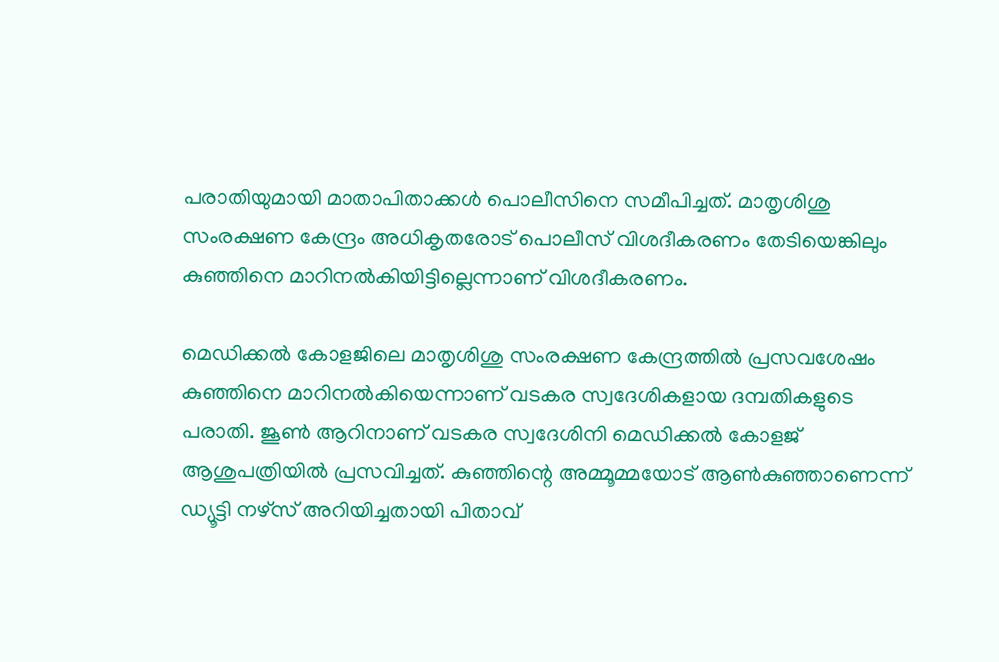പരാതിയുമായി മാതാപിതാക്കള്‍ പൊലീസിനെ സമീപിച്ചത്. മാതൃശിശു സംരക്ഷണ കേന്ദ്രം അധികൃതരോട് പൊലീസ് വിശദീകരണം തേടിയെങ്കിലും കുഞ്ഞിനെ മാറിനല്‍കിയിട്ടില്ലെന്നാണ് വിശദീകരണം.

മെഡിക്കല്‍ കോളജിലെ മാതൃശിശു സംരക്ഷണ കേന്ദ്രത്തില്‍ പ്രസവശേഷം കുഞ്ഞിനെ മാറിനല്‍കിയെന്നാണ് വടകര സ്വദേശികളായ ദമ്പതികളുടെ പരാതി. ജൂണ്‍ ആറിനാണ് വടകര സ്വദേശിനി മെഡിക്കല്‍ കോളജ് ആശുപത്രിയില്‍ പ്രസവിച്ചത്. കുഞ്ഞിന്റെ അമ്മൂമ്മയോട് ആണ്‍കുഞ്ഞാണെന്ന് ഡ്യൂട്ടി നഴ്‌സ് അറിയിച്ചതായി പിതാവ്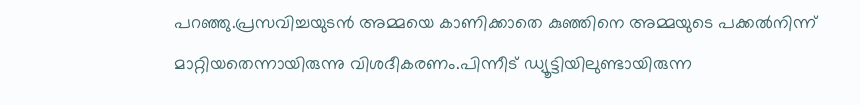പറഞ്ഞു.പ്രസവിച്ചയുടന്‍ അമ്മയെ കാണിക്കാതെ കുഞ്ഞിനെ അമ്മയുടെ പക്കല്‍നിന്ന് മാറ്റിയതെന്നായിരുന്നു വിശദീകരണം.പിന്നീട് ഡ്യൂട്ടിയിലുണ്ടായിരുന്ന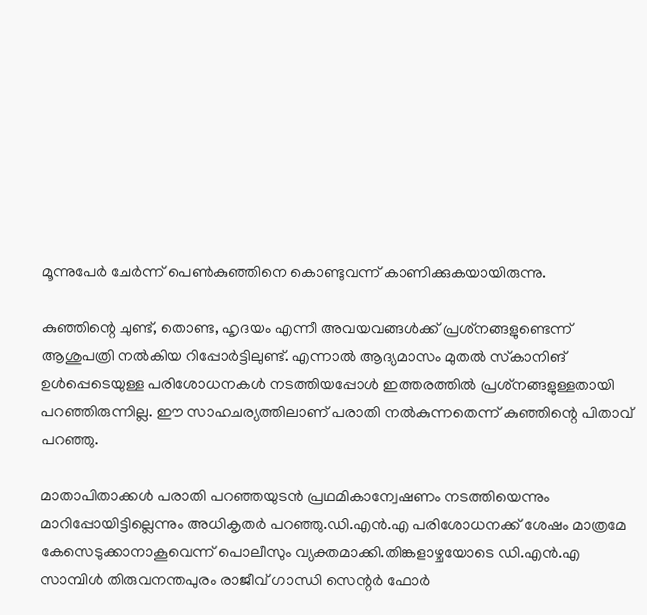മൂന്നുപേര്‍ ചേര്‍ന്ന് പെണ്‍കുഞ്ഞിനെ കൊണ്ടുവന്ന് കാണിക്കുകയായിരുന്നു.

കുഞ്ഞിന്റെ ചുണ്ട്, തൊണ്ട, ഹൃദയം എന്നീ അവയവങ്ങള്‍ക്ക് പ്രശ്‌നങ്ങളുണ്ടെന്ന് ആശുപത്രി നല്‍കിയ റിപ്പോര്‍ട്ടിലുണ്ട്. എന്നാല്‍ ആദ്യമാസം മുതല്‍ സ്‌കാനിങ് ഉള്‍പ്പെടെയുള്ള പരിശോധനകള്‍ നടത്തിയപ്പോള്‍ ഇത്തരത്തില്‍ പ്രശ്‌നങ്ങളുള്ളതായി പറഞ്ഞിരുന്നില്ല. ഈ സാഹചര്യത്തിലാണ് പരാതി നല്‍കുന്നതെന്ന് കുഞ്ഞിന്റെ പിതാവ് പറഞ്ഞു.

മാതാപിതാക്കള്‍ പരാതി പറഞ്ഞയുടന്‍ പ്രഥമികാന്വേഷണം നടത്തിയെന്നും മാറിപ്പോയിട്ടില്ലെന്നും അധികൃതര്‍ പറഞ്ഞു.ഡി.എന്‍.എ പരിശോധനക്ക് ശേഷം മാത്രമേ കേസെടുക്കാനാകൂവെന്ന് പൊലീസും വ്യക്തമാക്കി.തിങ്കളാഴ്ചയോടെ ഡി.എന്‍.എ സാമ്പിള്‍ തിരുവനന്തപുരം രാജീവ് ഗാന്ധി സെന്റര്‍ ഫോര്‍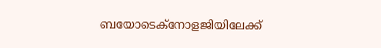ബയോടെക്‌നോളജിയിലേക്ക്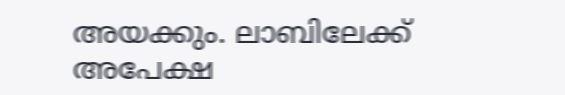അയക്കും. ലാബിലേക്ക് അപേക്ഷ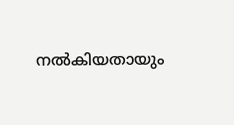നല്‍കിയതായും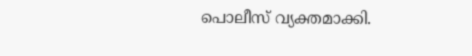പൊലീസ് വ്യക്തമാക്കി.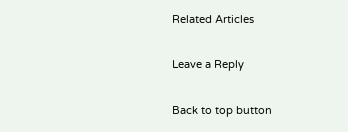Related Articles

Leave a Reply

Back to top button